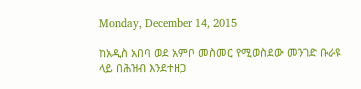Monday, December 14, 2015

ከአዲስ አበባ ወደ አምቦ መስመር የሚወስደው መንገድ ቡራዩ ላይ በሕዝብ እንደተዘጋ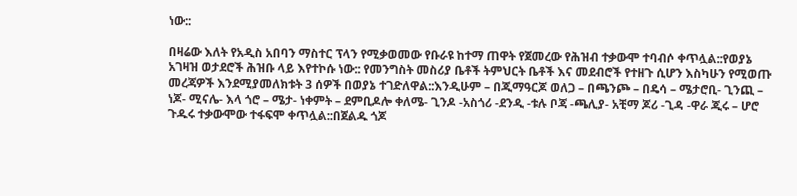ነው::

በዛሬው እለት የአዲስ አበባን ማስተር ፕላን የሚቃወመው የቡራዩ ከተማ ጠዋት የጀመረው የሕዝብ ተቃውሞ ተባብሶ ቀጥሏል::የወያኔ አገዛዝ ወታደሮች ሕዝቡ ላይ እየተኮሱ ነው:: የመንግስት መስሪያ ቤቶች ትምህርት ቤቶች እና መደብሮች የተዘጉ ሲሆን እስካሁን የሚወጡ መረጃዎች እንደሚያመለክቱት 3 ሰዎች በወያኔ ተገድለዋል::እንዲሁም – በጂማዓርጆ ወለጋ – በጫንጮ – በዴሳ – ሜታሮቢ- ጊንጪ – ነጆ- ሚናሌ- እላ ጎሮ – ሜታ- ነቀምት – ደምቢዶሎ ቀለሜ- ጊንዶ -አስጎሪ -ደንዲ -ቱሉ ቦጃ -ጫሊያ- አቺማ ጆሪ -ጊዳ -ዋራ ጂሩ – ሆሮ ጉዱሩ ተቃውሞው ተፋፍሞ ቀጥሏል::በጀልዱ ጎጆ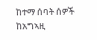ከተማ ሰባት ሰዎች ከአግኣዚ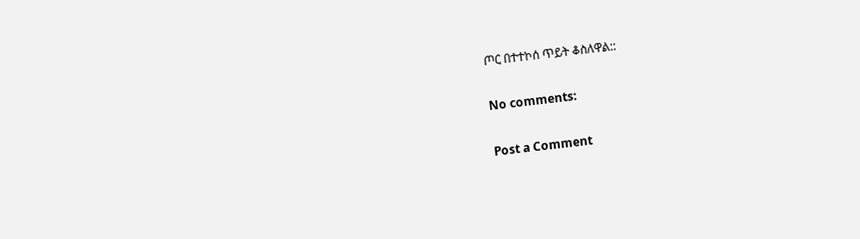ጦር በተተኮሰ ጥይት ቆስለዋል::

No comments:

Post a Comment